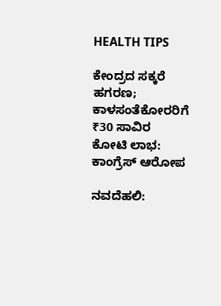HEALTH TIPS

ಕೇಂದ್ರದ ಸಕ್ಕರೆ ಹಗರಣ; ಕಾಳಸಂತೆಕೋರರಿಗೆ ₹30 ಸಾವಿರ ಕೋಟಿ ಲಾಭ: ಕಾಂಗ್ರೆಸ್ ಆರೋಪ

ನವದೆಹಲಿ: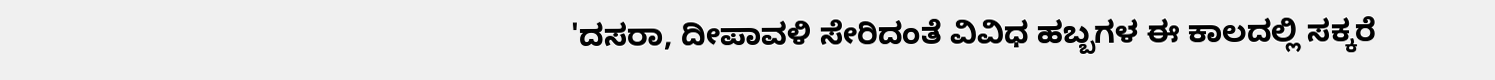'ದಸರಾ, ದೀಪಾವಳಿ ಸೇರಿದಂತೆ ವಿವಿಧ ಹಬ್ಬಗಳ ಈ ಕಾಲದಲ್ಲಿ ಸಕ್ಕರೆ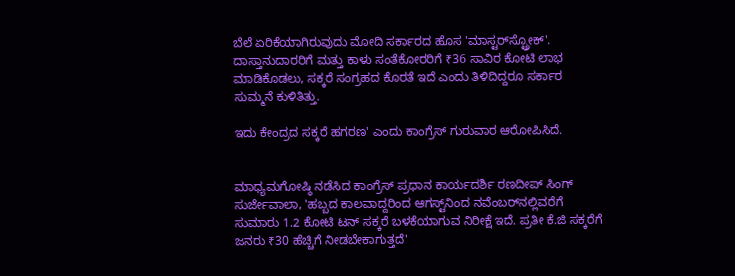ಬೆಲೆ ಏರಿಕೆಯಾಗಿರುವುದು ಮೋದಿ ಸರ್ಕಾರದ ಹೊಸ 'ಮಾಸ್ಟರ್‌ಸ್ಟ್ರೋಕ್'. ದಾಸ್ತಾನುದಾರರಿಗೆ ಮತ್ತು ಕಾಳು ಸಂತೆಕೋರರಿಗೆ ₹36 ಸಾವಿರ ಕೋಟಿ ಲಾಭ ಮಾಡಿಕೊಡಲು, ಸಕ್ಕರೆ ಸಂಗ್ರಹದ ಕೊರತೆ ಇದೆ ಎಂದು ತಿಳಿದಿದ್ದರೂ ಸರ್ಕಾರ ಸುಮ್ಮನೆ ಕುಳಿತಿತ್ತು.

ಇದು ಕೇಂದ್ರದ ಸಕ್ಕರೆ ಹಗರಣ' ಎಂದು ಕಾಂಗ್ರೆಸ್‌ ಗುರುವಾರ ಆರೋಪಿಸಿದೆ.


ಮಾಧ್ಯಮಗೋಷ್ಠಿ ನಡೆಸಿದ ಕಾಂಗ್ರೆಸ್‌ ಪ್ರಧಾನ ಕಾರ್ಯದರ್ಶಿ ರಣದೀಪ್‌ ಸಿಂಗ್‌ ಸುರ್ಜೇವಾಲಾ, 'ಹಬ್ಬದ ಕಾಲವಾದ್ದರಿಂದ ಆಗಸ್ಟ್‌ನಿಂದ ನವೆಂಬರ್‌ನಲ್ಲಿವರೆಗೆ ಸುಮಾರು 1.2 ಕೋಟಿ ಟನ್‌ ಸಕ್ಕರೆ ಬಳಕೆಯಾಗುವ ನಿರೀಕ್ಷೆ ಇದೆ. ಪ್ರತೀ ಕೆ.ಜಿ ಸಕ್ಕರೆಗೆ ಜನರು ₹30 ಹೆಚ್ಚಿಗೆ ನೀಡಬೇಕಾಗುತ್ತದೆ'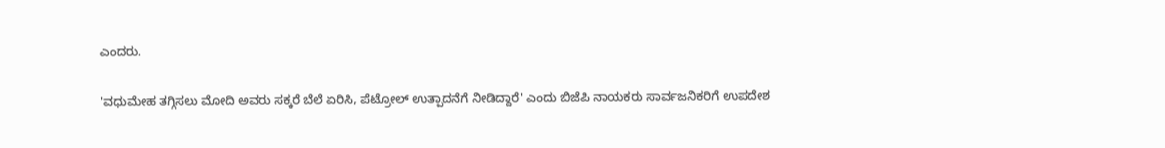ಎಂದರು.

'ವಧುಮೇಹ ತಗ್ಗಿಸಲು ಮೋದಿ ಅವರು ಸಕ್ಕರೆ ಬೆಲೆ ಏರಿಸಿ, ಪೆಟ್ರೋಲ್‌ ಉತ್ಪಾದನೆಗೆ ನೀಡಿದ್ದಾರೆ' ಎಂದು ಬಿಜೆಪಿ ನಾಯಕರು ಸಾರ್ವಜನಿಕರಿಗೆ ಉಪದೇಶ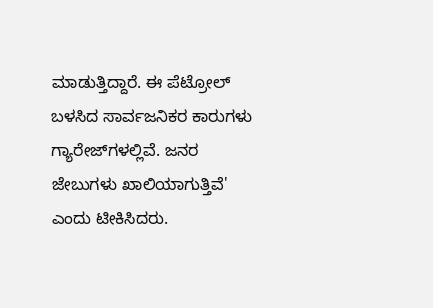ಮಾಡುತ್ತಿದ್ದಾರೆ. ಈ ಪೆಟ್ರೋಲ್‌ ಬಳಸಿದ ಸಾರ್ವಜನಿಕರ ಕಾರುಗಳು ಗ್ಯಾರೇಜ್‌ಗಳಲ್ಲಿವೆ. ಜನರ ಜೇಬುಗಳು ಖಾಲಿಯಾಗುತ್ತಿವೆ' ಎಂದು ಟೀಕಿಸಿದರು.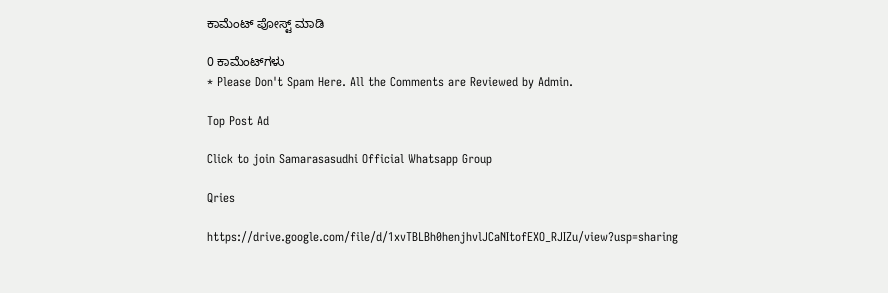ಕಾಮೆಂಟ್‌‌ ಪೋಸ್ಟ್‌ ಮಾಡಿ

0 ಕಾಮೆಂಟ್‌ಗಳು
* Please Don't Spam Here. All the Comments are Reviewed by Admin.

Top Post Ad

Click to join Samarasasudhi Official Whatsapp Group

Qries

https://drive.google.com/file/d/1xvTBLBh0henjhvlJCaNItofEXO_RJIZu/view?usp=sharing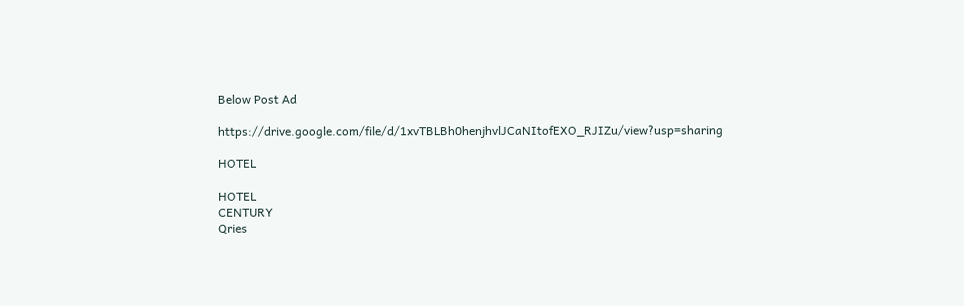Below Post Ad

https://drive.google.com/file/d/1xvTBLBh0henjhvlJCaNItofEXO_RJIZu/view?usp=sharing

HOTEL

HOTEL
CENTURY
Qries